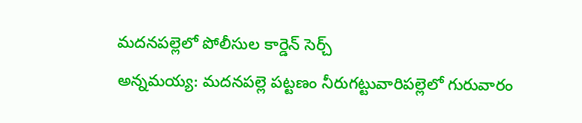మదనపల్లెలో పోలీసుల కార్డెన్ సెర్చ్
అన్నమయ్య: మదనపల్లె పట్టణం నీరుగట్టువారిపల్లెలో గురువారం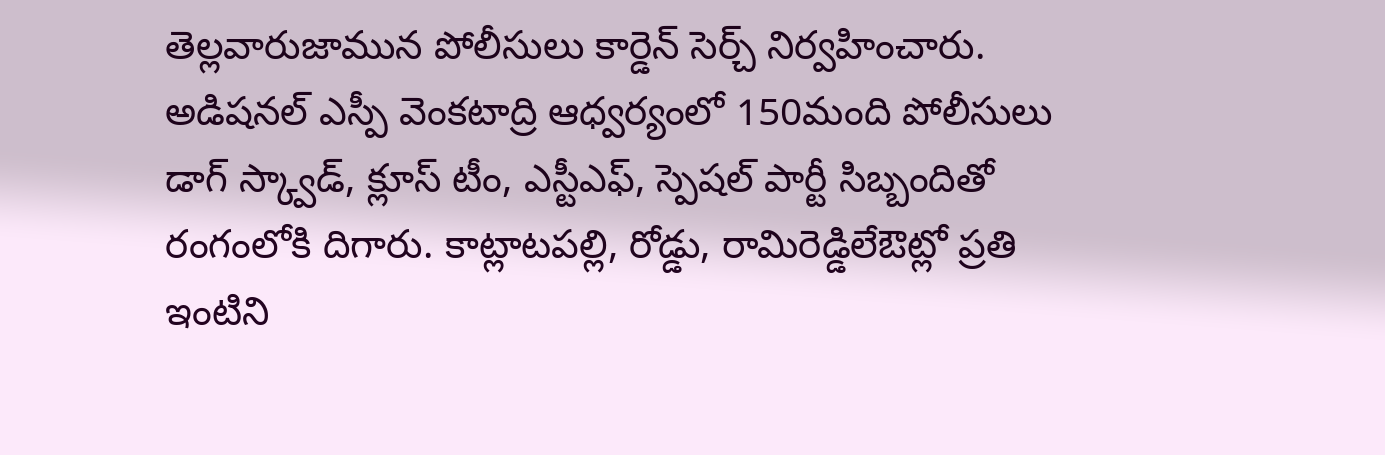తెల్లవారుజామున పోలీసులు కార్డెన్ సెర్చ్ నిర్వహించారు. అడిషనల్ ఎస్పీ వెంకటాద్రి ఆధ్వర్యంలో 150మంది పోలీసులు డాగ్ స్క్వాడ్, క్లూస్ టీం, ఎస్టీఎఫ్, స్పెషల్ పార్టీ సిబ్బందితో రంగంలోకి దిగారు. కాట్లాటపల్లి, రోడ్డు, రామిరెడ్డిలేఔట్లో ప్రతి ఇంటిని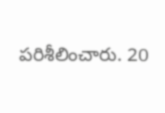పరిశీలించారు. 20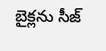బైక్లను సీజ్